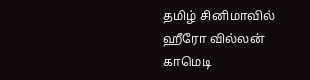தமிழ் சினிமாவில் ஹீரோ வில்லன் காமெடி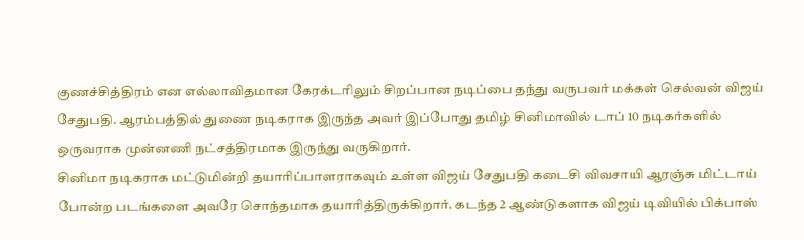குணச்சித்திரம் என எல்லாவிதமான கேரக்டரிலும் சிறப்பான நடிப்பை தந்து வருபவர் மக்கள் செல்வன் விஜய் சேதுபதி. ஆரம்பத்தில் துணை நடிகராக இருந்த அவர் இப்போது தமிழ் சினிமாவில் டாப் 10 நடிகர்களில் ஒருவராக முன்னணி நட்சத்திரமாக இருந்து வருகிறார்.
சினிமா நடிகராக மட்டுமின்றி தயாரிப்பாளராகவும் உள்ள விஜய் சேதுபதி கடைசி விவசாயி ஆரஞ்சு மிட்டாய் போன்ற படங்களை அவரே சொந்தமாக தயாரித்திருக்கிறார். கடந்த 2 ஆண்டுகளாக விஜய் டிவியில் பிக்பாஸ்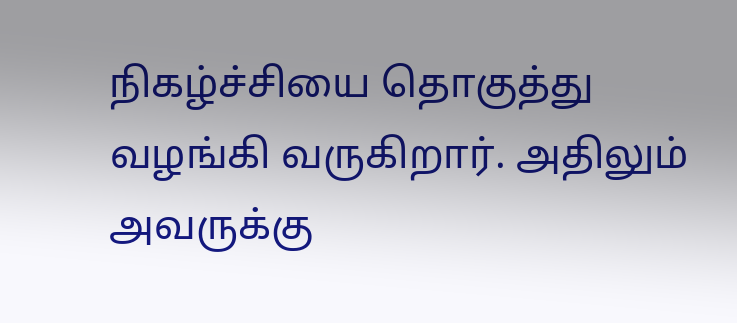நிகழ்ச்சியை தொகுத்து வழங்கி வருகிறார். அதிலும் அவருக்கு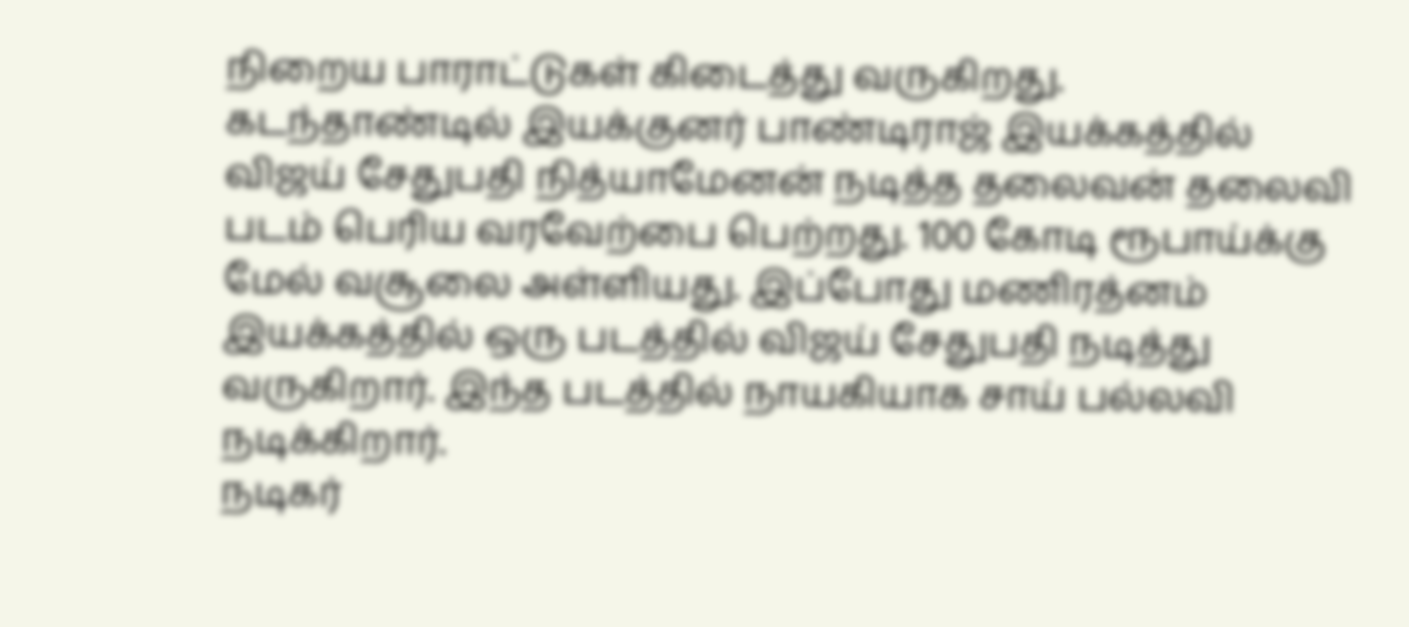நிறைய பாராட்டுகள் கிடைத்து வருகிறது.
கடந்தாண்டில் இயக்குனர் பாண்டிராஜ் இயக்கத்தில் விஜய் சேதுபதி நித்யாமேனன் நடித்த தலைவன் தலைவி படம் பெரிய வரவேற்பை பெற்றது. 100 கோடி ரூபாய்க்கு மேல் வசூலை அள்ளியது. இப்போது மணிரத்னம் இயக்கத்தில் ஒரு படத்தில் விஜய் சேதுபதி நடித்து வருகிறார். இந்த படத்தில் நாயகியாக சாய் பல்லவி நடிக்கிறார்.
நடிகர்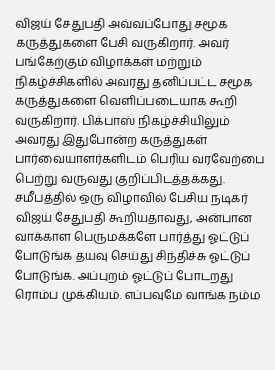விஜய் சேதுபதி அவ்வப்போது சமூக கருத்துகளை பேசி வருகிறார். அவர் பங்கேற்கும் விழாக்கள் மற்றும் நிகழ்ச்சிகளில் அவரது தனிப்பட்ட சமூக கருத்துகளை வெளிப்படையாக கூறி வருகிறார். பிக்பாஸ் நிகழ்ச்சியிலும் அவரது இதுபோன்ற கருத்துகள் பார்வையாளர்களிடம் பெரிய வரவேற்பை பெற்று வருவது குறிப்பிடத்தக்கது.
சமீபத்தில் ஒரு விழாவில் பேசிய நடிகர் விஜய் சேதுபதி கூறியதாவது, அன்பான வாக்காள பெருமக்களே பார்த்து ஓட்டுப் போடுங்க தயவு செய்து சிந்திச்சு ஓட்டுப் போடுங்க. அப்புறம் ஓட்டுப் போடறது ரொம்ப முக்கியம். எப்பவுமே வாங்க நம்ம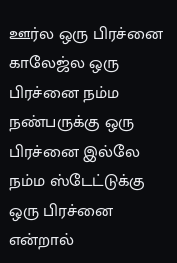ஊர்ல ஒரு பிரச்னை காலேஜ்ல ஒரு பிரச்னை நம்ம நண்பருக்கு ஒரு பிரச்னை இல்லே நம்ம ஸ்டேட்டுக்கு ஒரு பிரச்னை என்றால்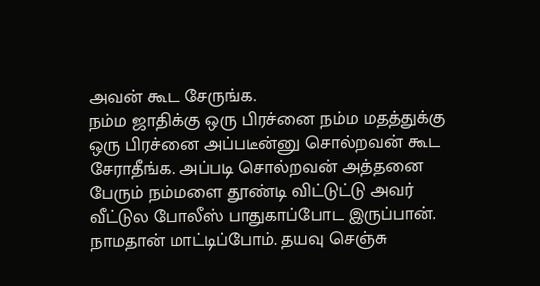அவன் கூட சேருங்க.
நம்ம ஜாதிக்கு ஒரு பிரச்னை நம்ம மதத்துக்கு ஒரு பிரச்னை அப்படீன்னு சொல்றவன் கூட சேராதீங்க. அப்படி சொல்றவன் அத்தனை பேரும் நம்மளை தூண்டி விட்டுட்டு அவர் வீட்டுல போலீஸ் பாதுகாப்போட இருப்பான். நாமதான் மாட்டிப்போம். தயவு செஞ்சு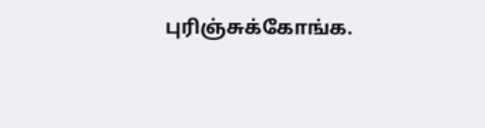புரிஞ்சுக்கோங்க.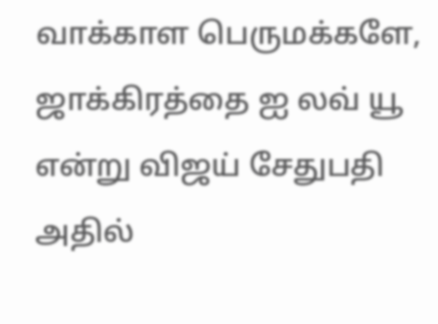வாக்காள பெருமக்களே, ஜாக்கிரத்தை ஐ லவ் யூ என்று விஜய் சேதுபதி அதில்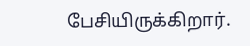பேசியிருக்கிறார்.